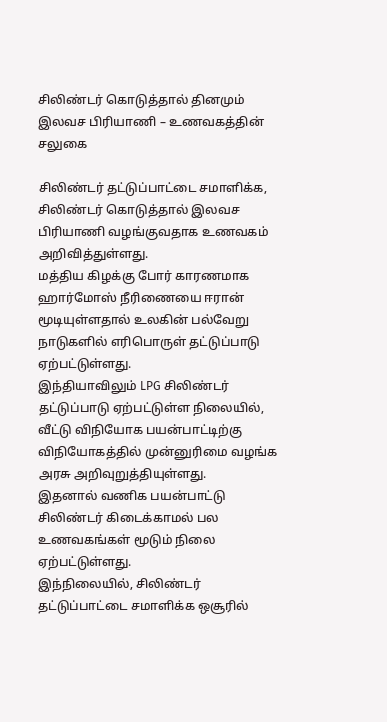சிலிண்டர் கொடுத்தால் தினமும் இலவச பிரியாணி – உணவகத்தின் சலுகை

சிலிண்டர் தட்டுப்பாட்டை சமாளிக்க, சிலிண்டர் கொடுத்தால் இலவச பிரியாணி வழங்குவதாக உணவகம் அறிவித்துள்ளது.
மத்திய கிழக்கு போர் காரணமாக ஹார்மோஸ் நீரிணையை ஈரான் மூடியுள்ளதால் உலகின் பல்வேறு நாடுகளில் எரிபொருள் தட்டுப்பாடு ஏற்பட்டுள்ளது.
இந்தியாவிலும் LPG சிலிண்டர் தட்டுப்பாடு ஏற்பட்டுள்ள நிலையில், வீட்டு விநியோக பயன்பாட்டிற்கு விநியோகத்தில் முன்னுரிமை வழங்க அரசு அறிவுறுத்தியுள்ளது.
இதனால் வணிக பயன்பாட்டு சிலிண்டர் கிடைக்காமல் பல உணவகங்கள் மூடும் நிலை ஏற்பட்டுள்ளது.
இந்நிலையில், சிலிண்டர் தட்டுப்பாட்டை சமாளிக்க ஒசூரில்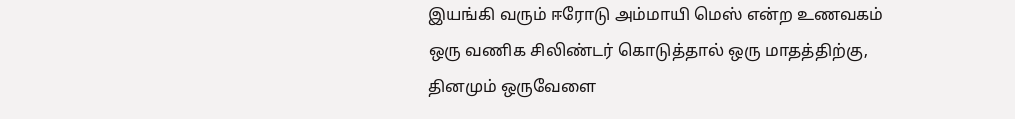இயங்கி வரும் ஈரோடு அம்மாயி மெஸ் என்ற உணவகம் ஒரு வணிக சிலிண்டர் கொடுத்தால் ஒரு மாதத்திற்கு, தினமும் ஒருவேளை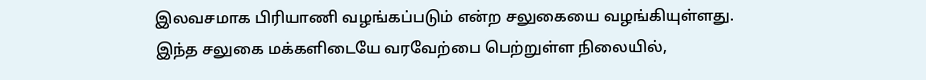இலவசமாக பிரியாணி வழங்கப்படும் என்ற சலுகையை வழங்கியுள்ளது.
இந்த சலுகை மக்களிடையே வரவேற்பை பெற்றுள்ள நிலையில்,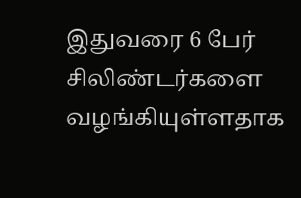இதுவரை 6 பேர் சிலிண்டர்களை வழங்கியுள்ளதாக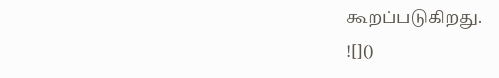கூறப்படுகிறது.
![]()